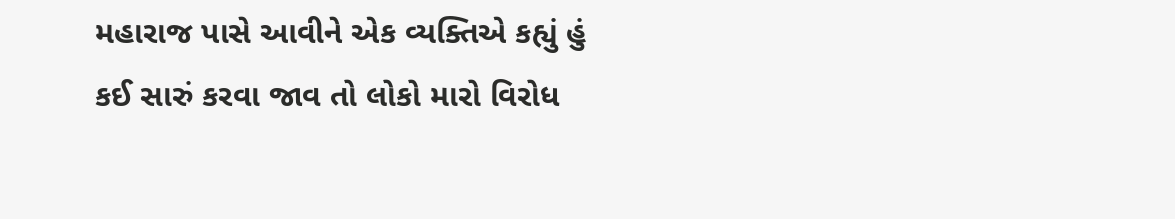મહારાજ પાસે આવીને એક વ્યક્તિએ કહ્યું હું કઈ સારું કરવા જાવ તો લોકો મારો વિરોધ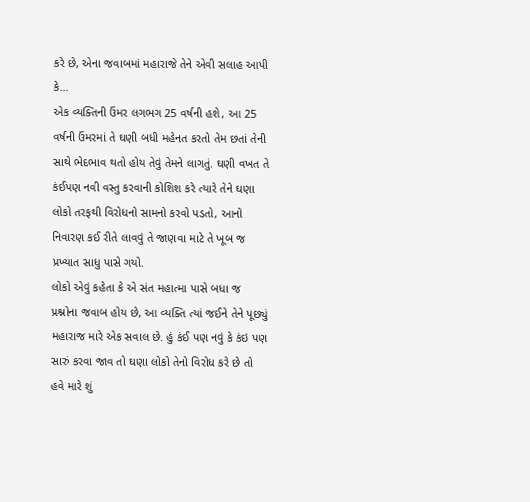કરે છે, એના જવાબમાં મહારાજે તેને એવી સલાહ આપી કે...
એક વ્યક્તિની ઉંમર લગભગ 25 વર્ષની હશે, આ 25 વર્ષની ઉંમરમાં તે ઘણી બધી મહેનત કરતો તેમ છતાં તેની સાથે ભેદભાવ થતો હોય તેવું તેમને લાગતું. ઘણી વખત તે કંઈપણ નવી વસ્તુ કરવાની કોશિશ કરે ત્યારે તેને ઘણા લોકો તરફથી વિરોધનો સામનો કરવો પડતો, આનો નિવારણ કઈ રીતે લાવવું તે જાણવા માટે તે ખૂબ જ પ્રખ્યાત સાધુ પાસે ગયો.
લોકો એવું કહેતા કે એ સંત મહાત્મા પાસે બધા જ પ્રશ્નોના જવાબ હોય છે, આ વ્યક્તિ ત્યાં જઈને તેને પૂછ્યું મહારાજ મારે એક સવાલ છે. હું કંઈ પણ નવું કે કંઇ પણ સારું કરવા જાવ તો ઘણા લોકો તેનો વિરોધ કરે છે તો હવે મારે શું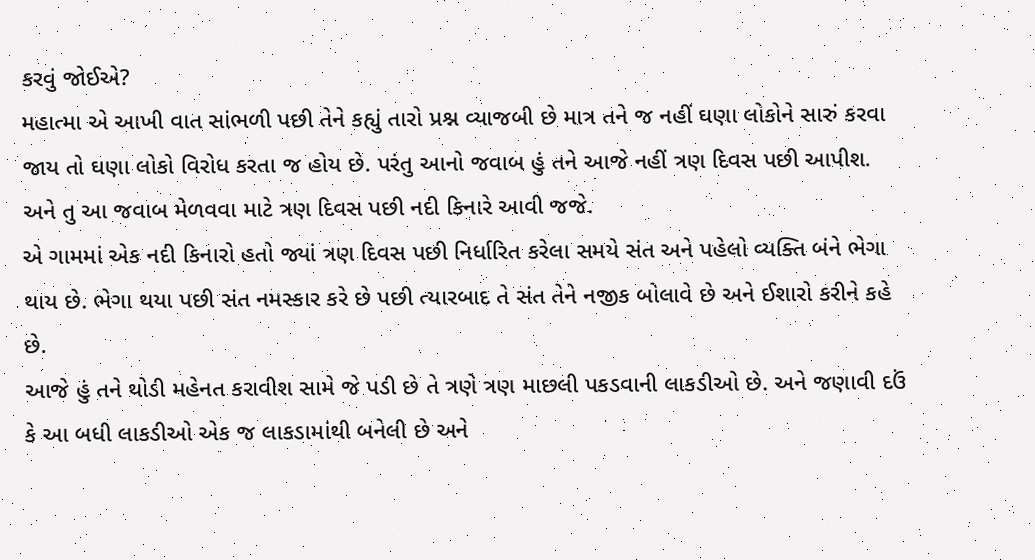કરવું જોઈએ?
મહાત્મા એ આખી વાત સાંભળી પછી તેને કહ્યું તારો પ્રશ્ન વ્યાજબી છે માત્ર તને જ નહીં ઘણા લોકોને સારું કરવા જાય તો ઘણા લોકો વિરોધ કરતા જ હોય છે. પરંતુ આનો જવાબ હું તને આજે નહીં ત્રણ દિવસ પછી આપીશ. અને તુ આ જવાબ મેળવવા માટે ત્રણ દિવસ પછી નદી કિનારે આવી જજે.
એ ગામમાં એક નદી કિનારો હતો જ્યાં ત્રણ દિવસ પછી નિર્ધારિત કરેલા સમયે સંત અને પહેલો વ્યક્તિ બંને ભેગા થાય છે. ભેગા થયા પછી સંત નમસ્કાર કરે છે પછી ત્યારબાદ તે સંત તેને નજીક બોલાવે છે અને ઈશારો કરીને કહે છે.
આજે હું તને થોડી મહેનત કરાવીશ સામે જે પડી છે તે ત્રણે ત્રણ માછલી પકડવાની લાકડીઓ છે. અને જણાવી દઉં કે આ બધી લાકડીઓ એક જ લાકડામાંથી બનેલી છે અને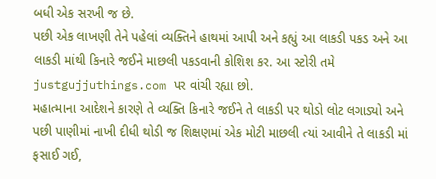બધી એક સરખી જ છે.
પછી એક લાખણી તેને પહેલાં વ્યક્તિને હાથમાં આપી અને કહ્યું આ લાકડી પકડ અને આ લાકડી માંથી કિનારે જઈને માછલી પકડવાની કોશિશ કર. આ સ્ટોરી તમે justgujjuthings.com પર વાંચી રહ્યા છો.
મહાત્માના આદેશને કારણે તે વ્યક્તિ કિનારે જઈને તે લાકડી પર થોડો લોટ લગાડ્યો અને પછી પાણીમાં નાખી દીધી થોડી જ શિક્ષણમાં એક મોટી માછલી ત્યાં આવીને તે લાકડી માં ફસાઈ ગઈ,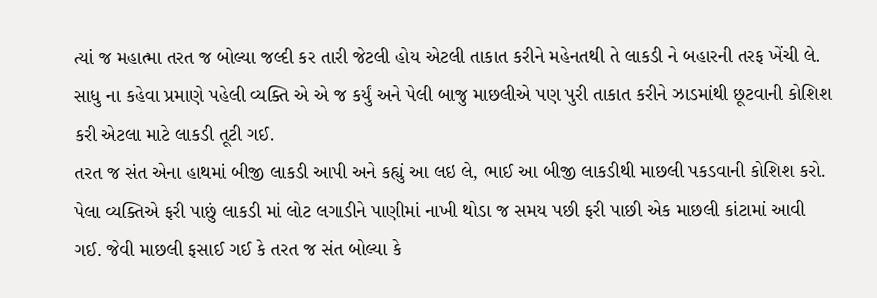ત્યાં જ મહાત્મા તરત જ બોલ્યા જલ્દી કર તારી જેટલી હોય એટલી તાકાત કરીને મહેનતથી તે લાકડી ને બહારની તરફ ખેંચી લે.
સાધુ ના કહેવા પ્રમાણે પહેલી વ્યક્તિ એ એ જ કર્યું અને પેલી બાજુ માછલીએ પણ પુરી તાકાત કરીને ઝાડમાંથી છૂટવાની કોશિશ કરી એટલા માટે લાકડી તૂટી ગઈ.
તરત જ સંત એના હાથમાં બીજી લાકડી આપી અને કહ્યું આ લઇ લે, ભાઈ આ બીજી લાકડીથી માછલી પકડવાની કોશિશ કરો.
પેલા વ્યક્તિએ ફરી પાછું લાકડી માં લોટ લગાડીને પાણીમાં નાખી થોડા જ સમય પછી ફરી પાછી એક માછલી કાંટામાં આવી ગઈ. જેવી માછલી ફસાઈ ગઈ કે તરત જ સંત બોલ્યા કે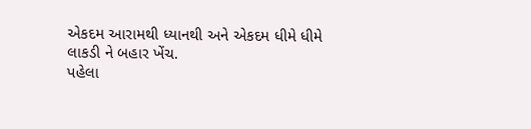એકદમ આરામથી ધ્યાનથી અને એકદમ ધીમે ધીમે લાકડી ને બહાર ખેંચ.
પહેલા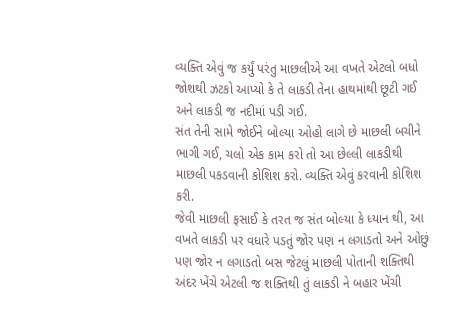વ્યક્તિ એવું જ કર્યું પરંતુ માછલીએ આ વખતે એટલો બધો જોશથી ઝટકો આપ્યો કે તે લાકડી તેના હાથમાંથી છૂટી ગઈ અને લાકડી જ નદીમાં પડી ગઈ.
સંત તેની સામે જોઈને બોલ્યા ઓહો લાગે છે માછલી બચીને ભાગી ગઈ, ચલો એક કામ કરો તો આ છેલ્લી લાકડીથી માછલી પકડવાની કોશિશ કરો. વ્યક્તિ એવું કરવાની કોશિશ કરી.
જેવી માછલી ફસાઈ કે તરત જ સંત બોલ્યા કે ધ્યાન થી, આ વખતે લાકડી પર વધારે પડતું જોર પણ ન લગાડતો અને ઓછું પણ જોર ન લગાડતો બસ જેટલું માછલી પોતાની શક્તિથી અંદર ખેંચે એટલી જ શક્તિથી તું લાકડી ને બહાર ખેંચી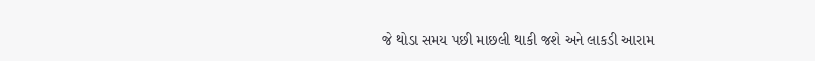જે થોડા સમય પછી માછલી થાકી જશે અને લાકડી આરામ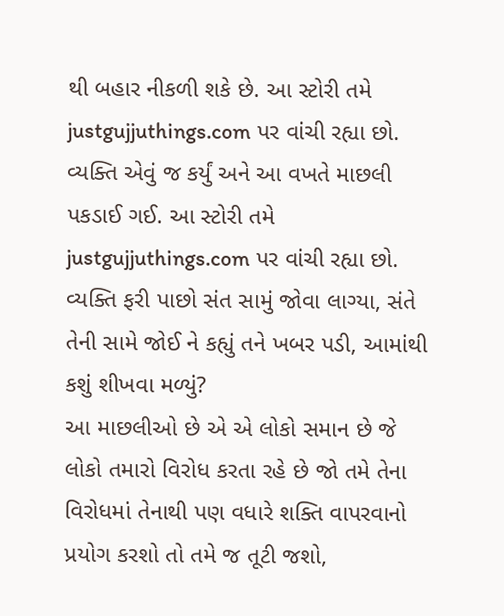થી બહાર નીકળી શકે છે. આ સ્ટોરી તમે justgujjuthings.com પર વાંચી રહ્યા છો.
વ્યક્તિ એવું જ કર્યું અને આ વખતે માછલી પકડાઈ ગઈ. આ સ્ટોરી તમે justgujjuthings.com પર વાંચી રહ્યા છો.
વ્યક્તિ ફરી પાછો સંત સામું જોવા લાગ્યા, સંતે તેની સામે જોઈ ને કહ્યું તને ખબર પડી, આમાંથી કશું શીખવા મળ્યું?
આ માછલીઓ છે એ એ લોકો સમાન છે જે લોકો તમારો વિરોધ કરતા રહે છે જો તમે તેના વિરોધમાં તેનાથી પણ વધારે શક્તિ વાપરવાનો પ્રયોગ કરશો તો તમે જ તૂટી જશો,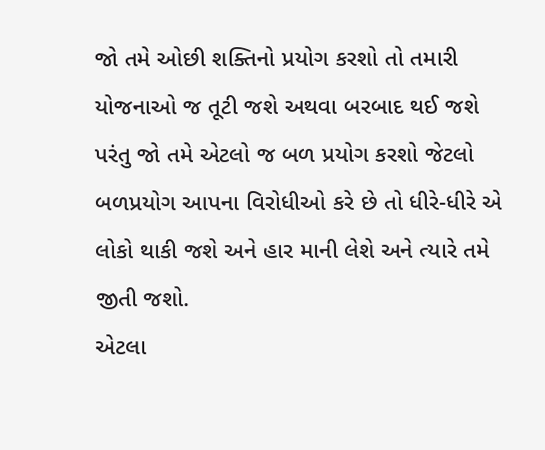જો તમે ઓછી શક્તિનો પ્રયોગ કરશો તો તમારી યોજનાઓ જ તૂટી જશે અથવા બરબાદ થઈ જશે પરંતુ જો તમે એટલો જ બળ પ્રયોગ કરશો જેટલો બળપ્રયોગ આપના વિરોધીઓ કરે છે તો ધીરે-ધીરે એ લોકો થાકી જશે અને હાર માની લેશે અને ત્યારે તમે જીતી જશો.
એટલા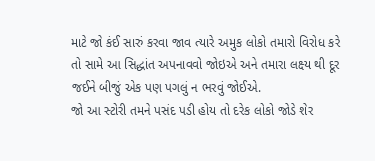માટે જો કંઈ સારું કરવા જાવ ત્યારે અમુક લોકો તમારો વિરોધ કરે તો સામે આ સિદ્ધાંત અપનાવવો જોઇએ અને તમારા લક્ષ્ય થી દૂર જઈને બીજું એક પણ પગલું ન ભરવું જોઈએ.
જો આ સ્ટોરી તમને પસંદ પડી હોય તો દરેક લોકો જોડે શેર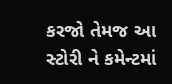કરજો તેમજ આ સ્ટોરી ને કમેન્ટમાં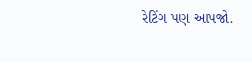રેટિંગ પણ આપજો.